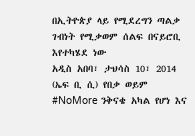በኢትዮጵያ ላይ የሚደረግን ጣልቃ ገብነት የሚቃወም ሰልፍ በናይሮቢ እየተካሄደ ነው
አዲስ አበባ፣ ታህሳስ 10፣ 2014 (ኤፍ ቢ ሲ) የበቃ ወይም #NoMore ንቅናቄ አካል የሆነ እና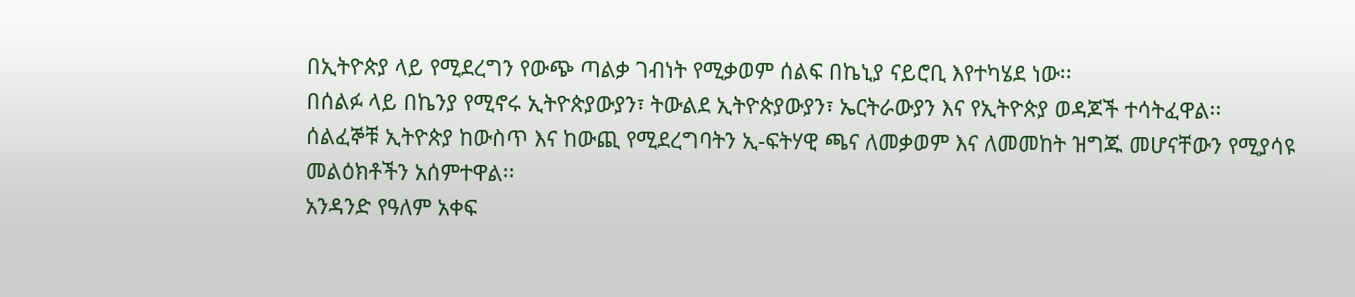በኢትዮጵያ ላይ የሚደረግን የውጭ ጣልቃ ገብነት የሚቃወም ሰልፍ በኬኒያ ናይሮቢ እየተካሄደ ነው፡፡
በሰልፉ ላይ በኬንያ የሚኖሩ ኢትዮጵያውያን፣ ትውልደ ኢትዮጵያውያን፣ ኤርትራውያን እና የኢትዮጵያ ወዳጆች ተሳትፈዋል፡፡
ሰልፈኞቹ ኢትዮጵያ ከውስጥ እና ከውጪ የሚደረግባትን ኢ-ፍትሃዊ ጫና ለመቃወም እና ለመመከት ዝግጁ መሆናቸውን የሚያሳዩ መልዕክቶችን አሰምተዋል፡፡
አንዳንድ የዓለም አቀፍ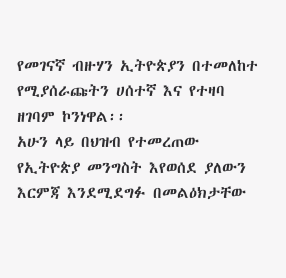የመገናኛ ብዙሃን ኢትዮጵያን በተመለከተ የሚያሰራጩትን ሀሰተኛ እና የተዛባ ዘገባም ኮንነዋል፡፡
አሁን ላይ በህዝብ የተመረጠው የኢትዮጵያ መንግስት እየወሰደ ያለውን እርምጃ እንደሚደግፉ በመልዕክታቸው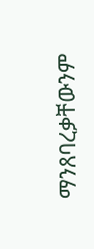ማንጸባረቃቸውንም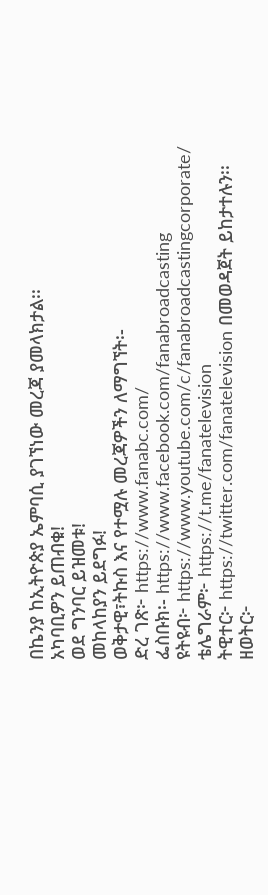በኬንያ ከኢትዮጵያ ኤምባሲ ያገኘነው መረጃ ያመላክታል፡፡
አካባቢዎን ይጠብቁ!
ወደ ግንባር ይዝመቱ!
መከላከያን ይደግፉ!
ወቅታዊ፣ትኩስ እና የተሟሉ መረጃዎችን ለማግኘት፡-
ድረ ገጽ፦ https://www.fanabc.com/
ፌስቡክ፡- https://www.facebook.com/fanabroadcasting
ዩትዩብ፦ https://www.youtube.com/c/fanabroadcastingcorporate/
ቴሌግራም፦ https://t.me/fanatelevision
ትዊተር፦ https://twitter.com/fanatelevision በመወዳጀት ይከታተሉን፡፡
ዘወትር፦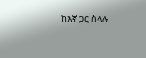ከእኛ ጋር ስላሉ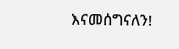እናመሰግናለን!